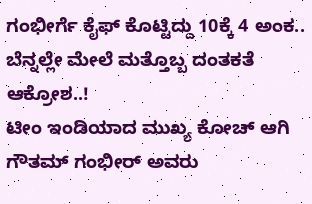ಗಂಭೀರ್ಗೆ ಕೈಫ್ ಕೊಟ್ಟಿದ್ದು 10ಕ್ಕೆ 4 ಅಂಕ.. ಬೆನ್ನಲ್ಲೇ ಮೇಲೆ ಮತ್ತೊಬ್ಬ ದಂತಕತೆ ಆಕ್ರೋಶ..!
ಟೀಂ ಇಂಡಿಯಾದ ಮುಖ್ಯ ಕೋಚ್ ಆಗಿ ಗೌತಮ್ ಗಂಭೀರ್ ಅವರು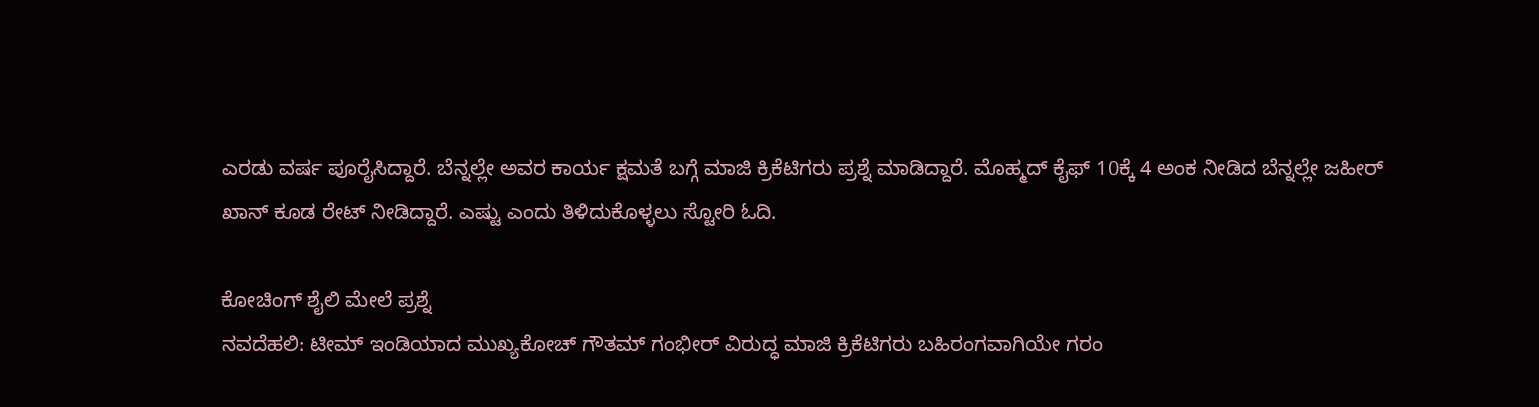ಎರಡು ವರ್ಷ ಪೂರೈಸಿದ್ದಾರೆ. ಬೆನ್ನಲ್ಲೇ ಅವರ ಕಾರ್ಯ ಕ್ಷಮತೆ ಬಗ್ಗೆ ಮಾಜಿ ಕ್ರಿಕೆಟಿಗರು ಪ್ರಶ್ನೆ ಮಾಡಿದ್ದಾರೆ. ಮೊಹ್ಮದ್ ಕೈಫ್ 10ಕ್ಕೆ 4 ಅಂಕ ನೀಡಿದ ಬೆನ್ನಲ್ಲೇ ಜಹೀರ್ ಖಾನ್ ಕೂಡ ರೇಟ್ ನೀಡಿದ್ದಾರೆ. ಎಷ್ಟು ಎಂದು ತಿಳಿದುಕೊಳ್ಳಲು ಸ್ಟೋರಿ ಓದಿ.

ಕೋಚಿಂಗ್ ಶೈಲಿ ಮೇಲೆ ಪ್ರಶ್ನೆ
ನವದೆಹಲಿ: ಟೀಮ್ ಇಂಡಿಯಾದ ಮುಖ್ಯಕೋಚ್ ಗೌತಮ್ ಗಂಭೀರ್ ವಿರುದ್ಧ ಮಾಜಿ ಕ್ರಿಕೆಟಿಗರು ಬಹಿರಂಗವಾಗಿಯೇ ಗರಂ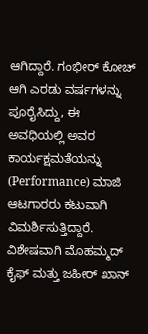ಆಗಿದ್ದಾರೆ. ಗಂಭೀರ್ ಕೋಚ್ ಆಗಿ ಎರಡು ವರ್ಷಗಳನ್ನು ಪೂರೈಸಿದ್ದು, ಈ ಅವಧಿಯಲ್ಲಿ ಅವರ ಕಾರ್ಯಕ್ಷಮತೆಯನ್ನು (Performance) ಮಾಜಿ ಆಟಗಾರರು ಕಟುವಾಗಿ ವಿಮರ್ಶಿಸುತ್ತಿದ್ದಾರೆ. ವಿಶೇಷವಾಗಿ ಮೊಹಮ್ಮದ್ ಕೈಫ್ ಮತ್ತು ಜಹೀರ್ ಖಾನ್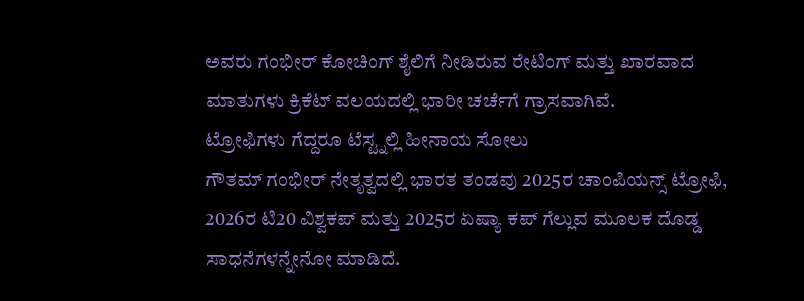ಅವರು ಗಂಭೀರ್ ಕೋಚಿಂಗ್ ಶೈಲಿಗೆ ನೀಡಿರುವ ರೇಟಿಂಗ್ ಮತ್ತು ಖಾರವಾದ ಮಾತುಗಳು ಕ್ರಿಕೆಟ್ ವಲಯದಲ್ಲಿ ಭಾರೀ ಚರ್ಚೆಗೆ ಗ್ರಾಸವಾಗಿವೆ.
ಟ್ರೋಫಿಗಳು ಗೆದ್ದರೂ ಟೆಸ್ಟ್ನಲ್ಲಿ ಹೀನಾಯ ಸೋಲು
ಗೌತಮ್ ಗಂಭೀರ್ ನೇತೃತ್ವದಲ್ಲಿ ಭಾರತ ತಂಡವು 2025ರ ಚಾಂಪಿಯನ್ಸ್ ಟ್ರೋಫಿ, 2026ರ ಟಿ20 ವಿಶ್ವಕಪ್ ಮತ್ತು 2025ರ ಏಷ್ಯಾ ಕಪ್ ಗೆಲ್ಲುವ ಮೂಲಕ ದೊಡ್ಡ ಸಾಧನೆಗಳನ್ನೇನೋ ಮಾಡಿದೆ.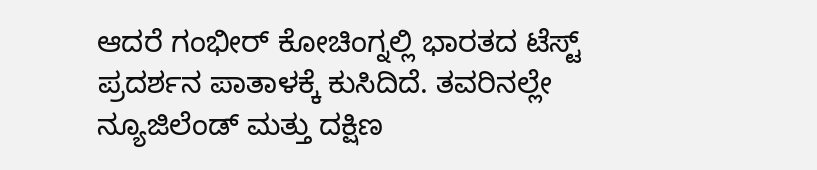ಆದರೆ ಗಂಭೀರ್ ಕೋಚಿಂಗ್ನಲ್ಲಿ ಭಾರತದ ಟೆಸ್ಟ್ ಪ್ರದರ್ಶನ ಪಾತಾಳಕ್ಕೆ ಕುಸಿದಿದೆ. ತವರಿನಲ್ಲೇ ನ್ಯೂಜಿಲೆಂಡ್ ಮತ್ತು ದಕ್ಷಿಣ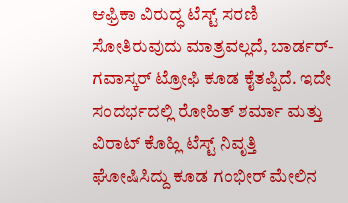ಆಫ್ರಿಕಾ ವಿರುದ್ಧ ಟೆಸ್ಟ್ ಸರಣಿ ಸೋತಿರುವುದು ಮಾತ್ರವಲ್ಲದೆ, ಬಾರ್ಡರ್-ಗವಾಸ್ಕರ್ ಟ್ರೋಫಿ ಕೂಡ ಕೈತಪ್ಪಿದೆ. ಇದೇ ಸಂದರ್ಭದಲ್ಲಿ ರೋಹಿತ್ ಶರ್ಮಾ ಮತ್ತು ವಿರಾಟ್ ಕೊಹ್ಲಿ ಟೆಸ್ಟ್ ನಿವೃತ್ತಿ ಘೋಷಿಸಿದ್ದು ಕೂಡ ಗಂಭೀರ್ ಮೇಲಿನ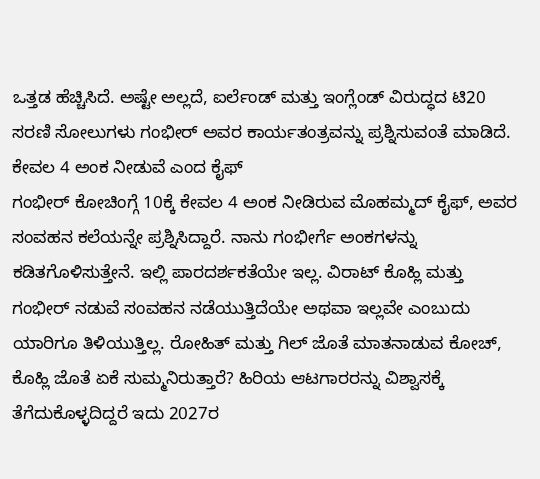ಒತ್ತಡ ಹೆಚ್ಚಿಸಿದೆ. ಅಷ್ಟೇ ಅಲ್ಲದೆ, ಐರ್ಲೆಂಡ್ ಮತ್ತು ಇಂಗ್ಲೆಂಡ್ ವಿರುದ್ಧದ ಟಿ20 ಸರಣಿ ಸೋಲುಗಳು ಗಂಭೀರ್ ಅವರ ಕಾರ್ಯತಂತ್ರವನ್ನು ಪ್ರಶ್ನಿಸುವಂತೆ ಮಾಡಿದೆ.
ಕೇವಲ 4 ಅಂಕ ನೀಡುವೆ ಎಂದ ಕೈಫ್
ಗಂಭೀರ್ ಕೋಚಿಂಗ್ಗೆ 10ಕ್ಕೆ ಕೇವಲ 4 ಅಂಕ ನೀಡಿರುವ ಮೊಹಮ್ಮದ್ ಕೈಫ್, ಅವರ ಸಂವಹನ ಕಲೆಯನ್ನೇ ಪ್ರಶ್ನಿಸಿದ್ದಾರೆ. ನಾನು ಗಂಭೀರ್ಗೆ ಅಂಕಗಳನ್ನು ಕಡಿತಗೊಳಿಸುತ್ತೇನೆ. ಇಲ್ಲಿ ಪಾರದರ್ಶಕತೆಯೇ ಇಲ್ಲ. ವಿರಾಟ್ ಕೊಹ್ಲಿ ಮತ್ತು ಗಂಭೀರ್ ನಡುವೆ ಸಂವಹನ ನಡೆಯುತ್ತಿದೆಯೇ ಅಥವಾ ಇಲ್ಲವೇ ಎಂಬುದು ಯಾರಿಗೂ ತಿಳಿಯುತ್ತಿಲ್ಲ. ರೋಹಿತ್ ಮತ್ತು ಗಿಲ್ ಜೊತೆ ಮಾತನಾಡುವ ಕೋಚ್, ಕೊಹ್ಲಿ ಜೊತೆ ಏಕೆ ಸುಮ್ಮನಿರುತ್ತಾರೆ? ಹಿರಿಯ ಆಟಗಾರರನ್ನು ವಿಶ್ವಾಸಕ್ಕೆ ತೆಗೆದುಕೊಳ್ಳದಿದ್ದರೆ ಇದು 2027ರ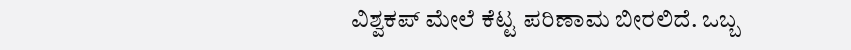ವಿಶ್ವಕಪ್ ಮೇಲೆ ಕೆಟ್ಟ ಪರಿಣಾಮ ಬೀರಲಿದೆ. ಒಬ್ಬ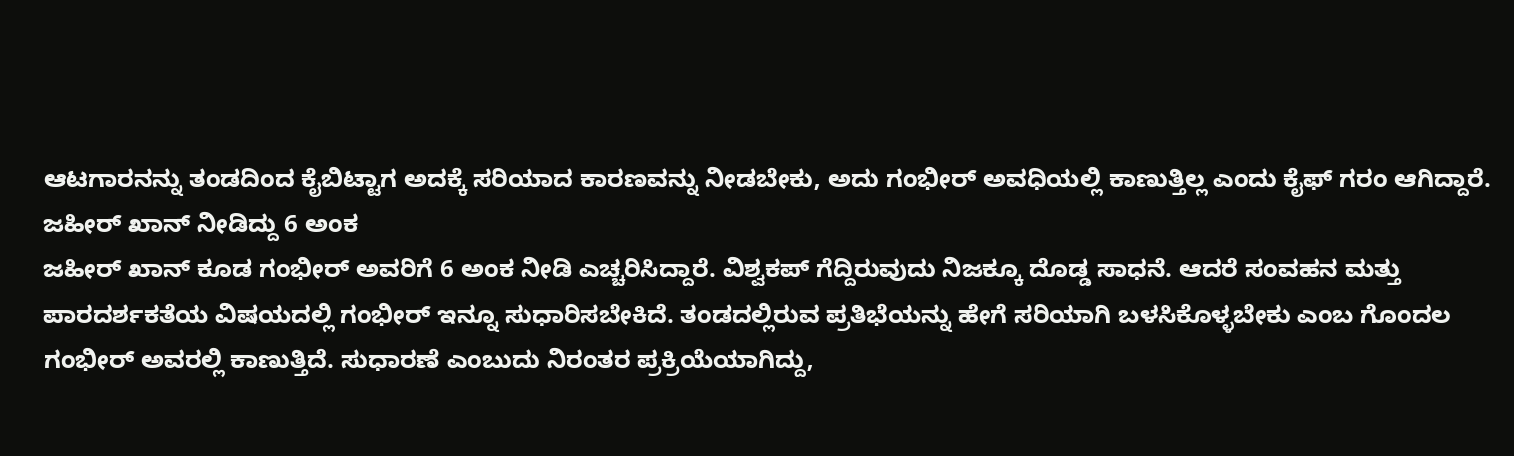ಆಟಗಾರನನ್ನು ತಂಡದಿಂದ ಕೈಬಿಟ್ಟಾಗ ಅದಕ್ಕೆ ಸರಿಯಾದ ಕಾರಣವನ್ನು ನೀಡಬೇಕು, ಅದು ಗಂಭೀರ್ ಅವಧಿಯಲ್ಲಿ ಕಾಣುತ್ತಿಲ್ಲ ಎಂದು ಕೈಫ್ ಗರಂ ಆಗಿದ್ದಾರೆ.
ಜಹೀರ್ ಖಾನ್ ನೀಡಿದ್ದು 6 ಅಂಕ
ಜಹೀರ್ ಖಾನ್ ಕೂಡ ಗಂಭೀರ್ ಅವರಿಗೆ 6 ಅಂಕ ನೀಡಿ ಎಚ್ಚರಿಸಿದ್ದಾರೆ. ವಿಶ್ವಕಪ್ ಗೆದ್ದಿರುವುದು ನಿಜಕ್ಕೂ ದೊಡ್ಡ ಸಾಧನೆ. ಆದರೆ ಸಂವಹನ ಮತ್ತು ಪಾರದರ್ಶಕತೆಯ ವಿಷಯದಲ್ಲಿ ಗಂಭೀರ್ ಇನ್ನೂ ಸುಧಾರಿಸಬೇಕಿದೆ. ತಂಡದಲ್ಲಿರುವ ಪ್ರತಿಭೆಯನ್ನು ಹೇಗೆ ಸರಿಯಾಗಿ ಬಳಸಿಕೊಳ್ಳಬೇಕು ಎಂಬ ಗೊಂದಲ ಗಂಭೀರ್ ಅವರಲ್ಲಿ ಕಾಣುತ್ತಿದೆ. ಸುಧಾರಣೆ ಎಂಬುದು ನಿರಂತರ ಪ್ರಕ್ರಿಯೆಯಾಗಿದ್ದು,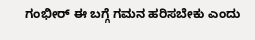ಗಂಭೀರ್ ಈ ಬಗ್ಗೆ ಗಮನ ಹರಿಸಬೇಕು ಎಂದು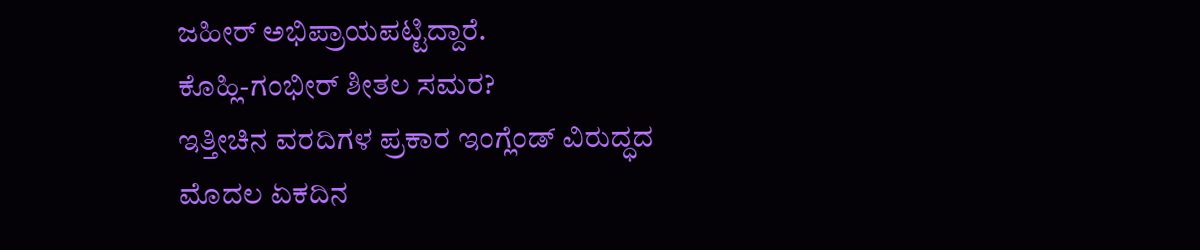ಜಹೀರ್ ಅಭಿಪ್ರಾಯಪಟ್ಟಿದ್ದಾರೆ.
ಕೊಹ್ಲಿ-ಗಂಭೀರ್ ಶೀತಲ ಸಮರ?
ಇತ್ತೀಚಿನ ವರದಿಗಳ ಪ್ರಕಾರ ಇಂಗ್ಲೆಂಡ್ ವಿರುದ್ಧದ ಮೊದಲ ಏಕದಿನ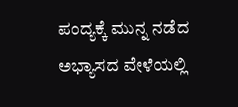ಪಂದ್ಯಕ್ಕೆ ಮುನ್ನ ನಡೆದ ಅಭ್ಯಾಸದ ವೇಳೆಯಲ್ಲಿ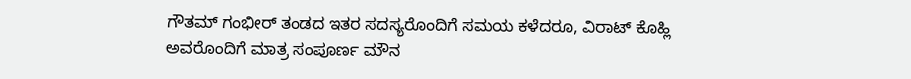ಗೌತಮ್ ಗಂಭೀರ್ ತಂಡದ ಇತರ ಸದಸ್ಯರೊಂದಿಗೆ ಸಮಯ ಕಳೆದರೂ, ವಿರಾಟ್ ಕೊಹ್ಲಿ ಅವರೊಂದಿಗೆ ಮಾತ್ರ ಸಂಪೂರ್ಣ ಮೌನ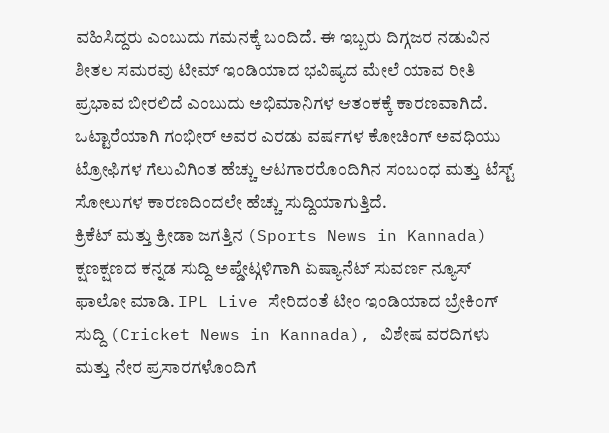ವಹಿಸಿದ್ದರು ಎಂಬುದು ಗಮನಕ್ಕೆ ಬಂದಿದೆ. ಈ ಇಬ್ಬರು ದಿಗ್ಗಜರ ನಡುವಿನ ಶೀತಲ ಸಮರವು ಟೀಮ್ ಇಂಡಿಯಾದ ಭವಿಷ್ಯದ ಮೇಲೆ ಯಾವ ರೀತಿ ಪ್ರಭಾವ ಬೀರಲಿದೆ ಎಂಬುದು ಅಭಿಮಾನಿಗಳ ಆತಂಕಕ್ಕೆ ಕಾರಣವಾಗಿದೆ. ಒಟ್ಟಾರೆಯಾಗಿ ಗಂಭೀರ್ ಅವರ ಎರಡು ವರ್ಷಗಳ ಕೋಚಿಂಗ್ ಅವಧಿಯು ಟ್ರೋಫಿಗಳ ಗೆಲುವಿಗಿಂತ ಹೆಚ್ಚು ಆಟಗಾರರೊಂದಿಗಿನ ಸಂಬಂಧ ಮತ್ತು ಟೆಸ್ಟ್ ಸೋಲುಗಳ ಕಾರಣದಿಂದಲೇ ಹೆಚ್ಚು ಸುದ್ದಿಯಾಗುತ್ತಿದೆ.
ಕ್ರಿಕೆಟ್ ಮತ್ತು ಕ್ರೀಡಾ ಜಗತ್ತಿನ (Sports News in Kannada) ಕ್ಷಣಕ್ಷಣದ ಕನ್ನಡ ಸುದ್ದಿ ಅಪ್ಡೇಟ್ಗಳಿಗಾಗಿ ಏಷ್ಯಾನೆಟ್ ಸುವರ್ಣ ನ್ಯೂಸ್ ಫಾಲೋ ಮಾಡಿ. IPL Live ಸೇರಿದಂತೆ ಟೀಂ ಇಂಡಿಯಾದ ಬ್ರೇಕಿಂಗ್ ಸುದ್ದಿ (Cricket News in Kannada), ವಿಶೇಷ ವರದಿಗಳು ಮತ್ತು ನೇರ ಪ್ರಸಾರಗಳೊಂದಿಗೆ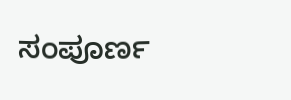ಸಂಪೂರ್ಣ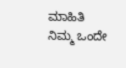ಮಾಹಿತಿ ನಿಮ್ಮ ಒಂದೇ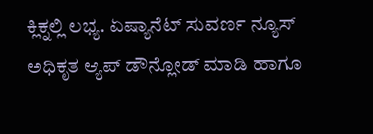ಕ್ಲಿಕ್ನಲ್ಲಿ ಲಭ್ಯ. ಏಷ್ಯಾನೆಟ್ ಸುವರ್ಣ ನ್ಯೂಸ್ ಅಧಿಕೃತ ಆ್ಯಪ್ ಡೌನ್ಲೋಡ್ ಮಾಡಿ ಹಾಗೂ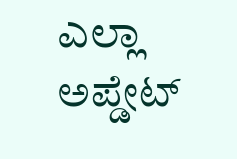ಎಲ್ಲಾ ಅಪ್ಡೇಟ್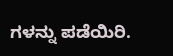ಗಳನ್ನು ಪಡೆಯಿರಿ.